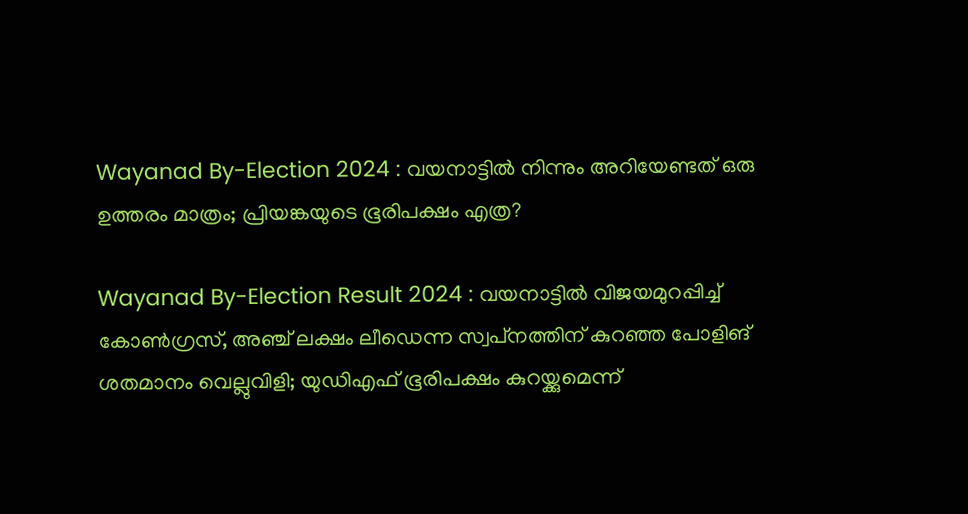Wayanad By-Election 2024 : വയനാട്ടിൽ നിന്നും അറിയേണ്ടത് ഒരു ഉത്തരം മാത്രം; പ്രിയങ്കയുടെ ഭൂരിപക്ഷം എത്ര?

Wayanad By-Election Result 2024 : വയനാട്ടില്‍ വിജയമുറപ്പിച്ച് കോണ്‍ഗ്രസ്, അഞ്ച് ലക്ഷം ലീഡെന്ന സ്വപ്‌നത്തിന് കുറഞ്ഞ പോളിങ് ശതമാനം വെല്ലുവിളി; യുഡിഎഫ് ഭൂരിപക്ഷം കുറയ്ക്കുമെന്ന്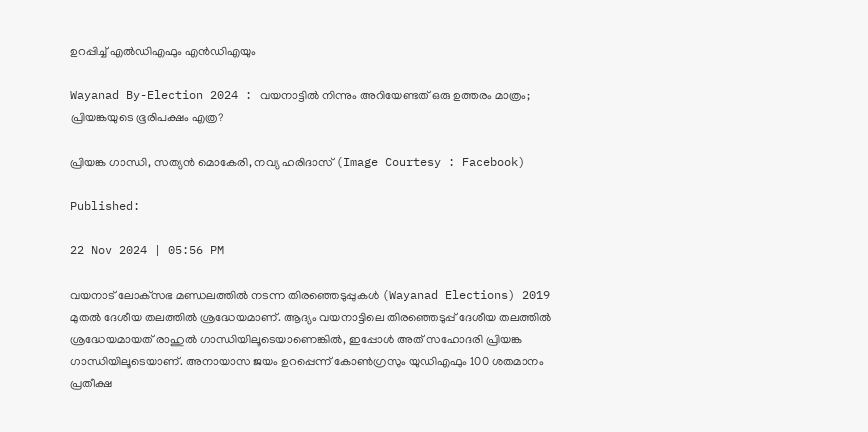ഉറപ്പിച്ച് എല്‍ഡിഎഫും എന്‍ഡിഎയും

Wayanad By-Election 2024 : വയനാട്ടിൽ നിന്നും അറിയേണ്ടത് ഒരു ഉത്തരം മാത്രം; പ്രിയങ്കയുടെ ഭൂരിപക്ഷം എത്ര?

പ്രിയങ്ക ഗാന്ധി, സത്യൻ മൊകേരി, നവ്യ ഹരിദാസ് (Image Courtesy : Facebook)

Published:

22 Nov 2024 | 05:56 PM

വയനാട് ലോക്‌സഭ മണ്ഡലത്തില്‍ നടന്ന തിരഞ്ഞെടുപ്പുകള്‍ (Wayanad Elections) 2019 മുതല്‍ ദേശീയ തലത്തില്‍ ശ്രദ്ധേയമാണ്. ആദ്യം വയനാട്ടിലെ തിരഞ്ഞെടുപ്പ് ദേശീയ തലത്തില്‍ ശ്രദ്ധേയമായത് രാഹുല്‍ ഗാന്ധിയിലൂടെയാണെങ്കില്‍, ഇപ്പോള്‍ അത് സഹോദരി പ്രിയങ്ക ഗാന്ധിയിലൂടെയാണ്. അനായാസ ജയം ഉറപ്പെന്ന് കോണ്‍ഗ്രസും യുഡിഎഫും 100 ശതമാനം പ്രതീക്ഷ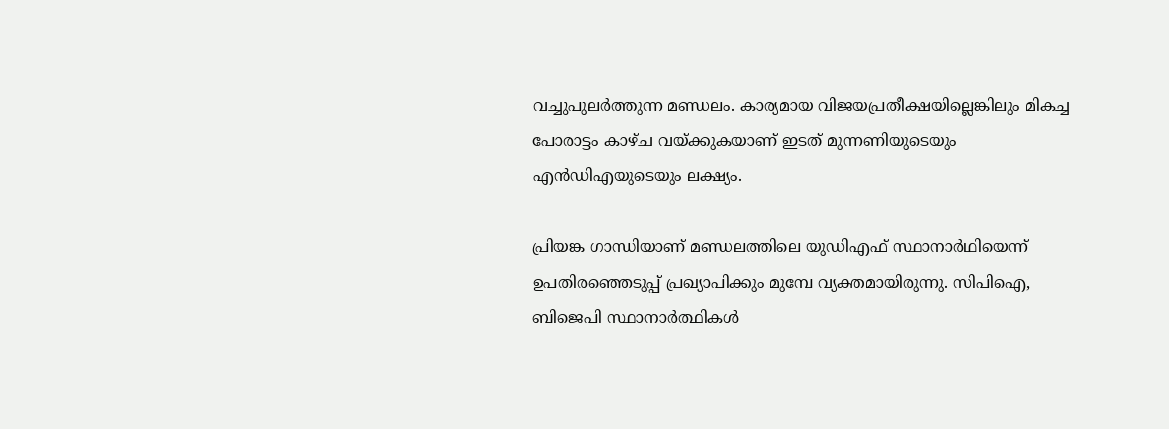വച്ചുപുലര്‍ത്തുന്ന മണ്ഡലം. കാര്യമായ വിജയപ്രതീക്ഷയില്ലെങ്കിലും മികച്ച പോരാട്ടം കാഴ്ച വയ്ക്കുകയാണ് ഇടത് മുന്നണിയുടെയും എൻഡിഎയുടെയും ലക്ഷ്യം.

പ്രിയങ്ക ഗാന്ധിയാണ് മണ്ഡലത്തിലെ യുഡിഎഫ് സ്ഥാനാര്‍ഥിയെന്ന് ഉപതിരഞ്ഞെടുപ്പ് പ്രഖ്യാപിക്കും മുമ്പേ വ്യക്തമായിരുന്നു. സിപിഐ, ബിജെപി സ്ഥാനാര്‍ത്ഥികള്‍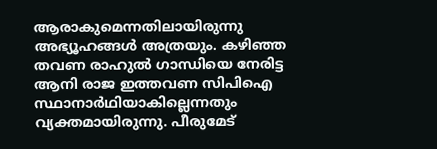ആരാകുമെന്നതിലായിരുന്നു അഭ്യൂഹങ്ങള്‍ അത്രയും. കഴിഞ്ഞ തവണ രാഹുല്‍ ഗാന്ധിയെ നേരിട്ട ആനി രാജ ഇത്തവണ സിപിഐ സ്ഥാനാര്‍ഥിയാകില്ലെന്നതും വ്യക്തമായിരുന്നു. പീരുമേട്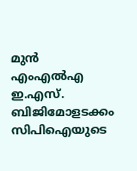മുന്‍ എംഎല്‍എ ഇ.എസ്. ബിജിമോളടക്കം സിപിഐയുടെ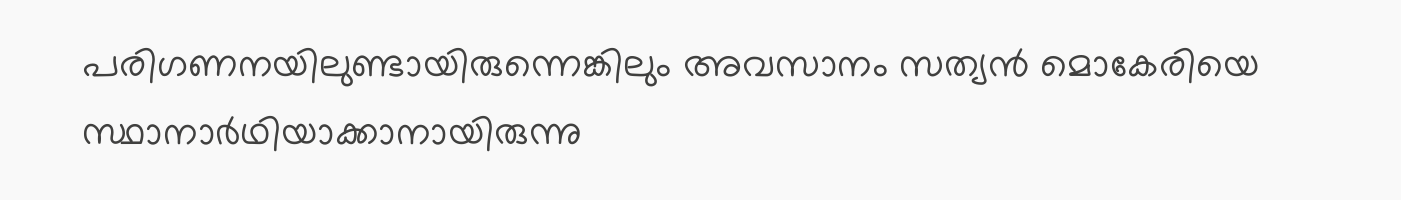പരിഗണനയിലുണ്ടായിരുന്നെങ്കിലും അവസാനം സത്യന്‍ മൊകേരിയെ സ്ഥാനാര്‍ഥിയാക്കാനായിരുന്നു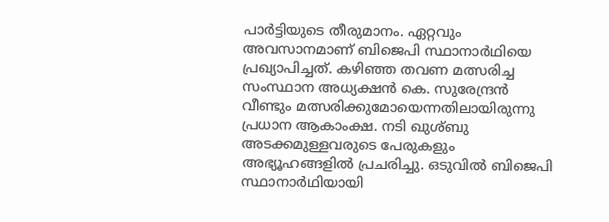പാര്‍ട്ടിയുടെ തീരുമാനം. ഏറ്റവും അവസാനമാണ് ബിജെപി സ്ഥാനാര്‍ഥിയെ പ്രഖ്യാപിച്ചത്. കഴിഞ്ഞ തവണ മത്സരിച്ച സംസ്ഥാന അധ്യക്ഷന്‍ കെ. സുരേന്ദ്രന്‍ വീണ്ടും മത്സരിക്കുമോയെന്നതിലായിരുന്നു പ്രധാന ആകാംക്ഷ. നടി ഖുശ്ബു അടക്കമുള്ളവരുടെ പേരുകളും അഭ്യൂഹങ്ങളില്‍ പ്രചരിച്ചു. ഒടുവില്‍ ബിജെപി സ്ഥാനാർഥിയായി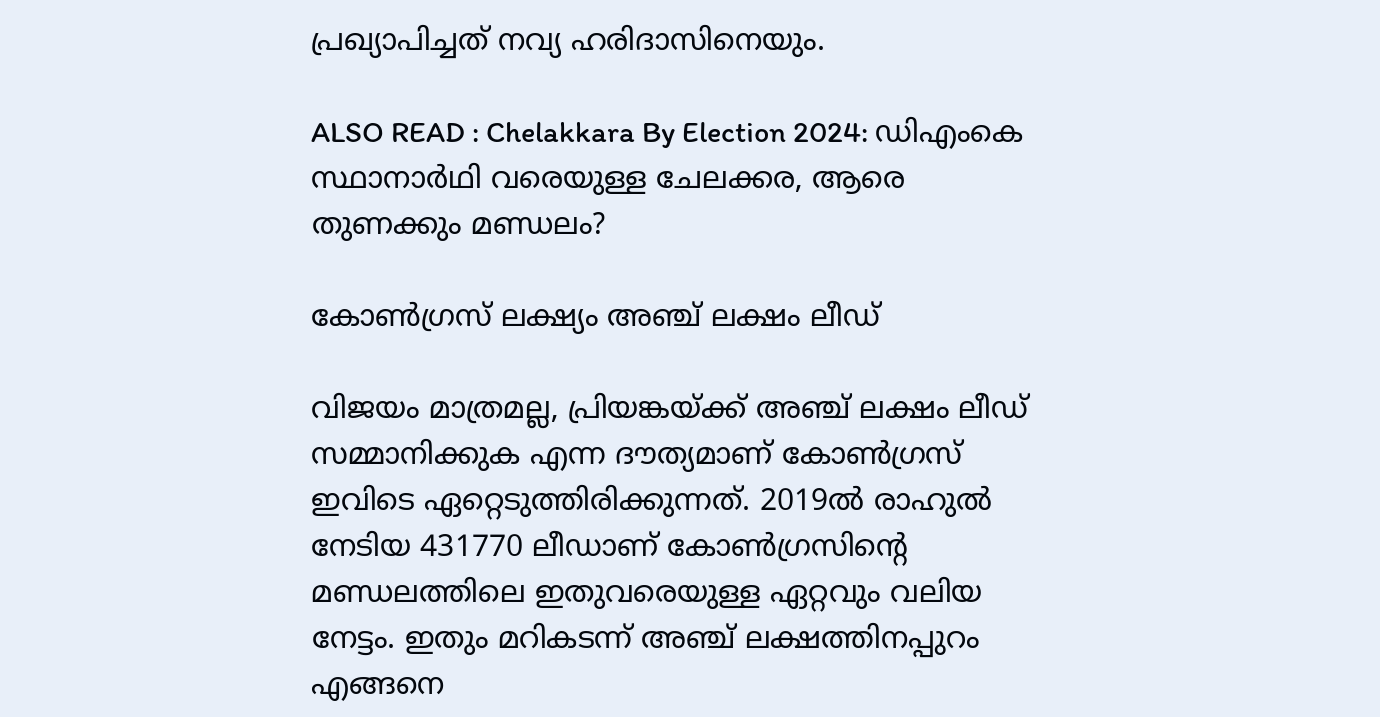പ്രഖ്യാപിച്ചത് നവ്യ ഹരിദാസിനെയും.

ALSO READ : Chelakkara By Election 2024: ഡിഎംകെ സ്ഥാനാർഥി വരെയുള്ള ചേലക്കര, ആരെ തുണക്കും മണ്ഡലം?

കോണ്‍ഗ്രസ് ലക്ഷ്യം അഞ്ച് ലക്ഷം ലീഡ്

വിജയം മാത്രമല്ല, പ്രിയങ്കയ്ക്ക് അഞ്ച് ലക്ഷം ലീഡ് സമ്മാനിക്കുക എന്ന ദൗത്യമാണ് കോണ്‍ഗ്രസ് ഇവിടെ ഏറ്റെടുത്തിരിക്കുന്നത്. 2019ല്‍ രാഹുല്‍ നേടിയ 431770 ലീഡാണ് കോണ്‍ഗ്രസിന്റെ മണ്ഡലത്തിലെ ഇതുവരെയുള്ള ഏറ്റവും വലിയ നേട്ടം. ഇതും മറികടന്ന് അഞ്ച് ലക്ഷത്തിനപ്പുറം എങ്ങനെ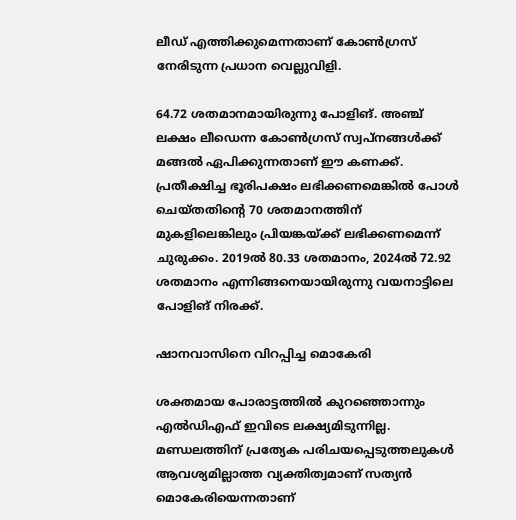ലീഡ് എത്തിക്കുമെന്നതാണ് കോണ്‍ഗ്രസ് നേരിടുന്ന പ്രധാന വെല്ലുവിളി.

64.72 ശതമാനമായിരുന്നു പോളിങ്. അഞ്ച് ലക്ഷം ലീഡെന്ന കോണ്‍ഗ്രസ് സ്വപ്‌നങ്ങള്‍ക്ക് മങ്ങൽ ഏപിക്കുന്നതാണ് ഈ കണക്ക്. പ്രതീക്ഷിച്ച ഭൂരിപക്ഷം ലഭിക്കണമെങ്കില്‍ പോള്‍ ചെയ്തതിന്റെ 70 ശതമാനത്തിന് മുകളിലെങ്കിലും പ്രിയങ്കയ്ക്ക് ലഭിക്കണമെന്ന് ചുരുക്കം. 2019ല്‍ 80.33 ശതമാനം, 2024ല്‍ 72.92 ശതമാനം എന്നിങ്ങനെയായിരുന്നു വയനാട്ടിലെ പോളിങ് നിരക്ക്.

ഷാനവാസിനെ വിറപ്പിച്ച മൊകേരി

ശക്തമായ പോരാട്ടത്തില്‍ കുറഞ്ഞൊന്നും എല്‍ഡിഎഫ് ഇവിടെ ലക്ഷ്യമിടുന്നില്ല. മണ്ഡലത്തിന് പ്രത്യേക പരിചയപ്പെടുത്തലുകള്‍ ആവശ്യമില്ലാത്ത വ്യക്തിത്വമാണ് സത്യന്‍ മൊകേരിയെന്നതാണ്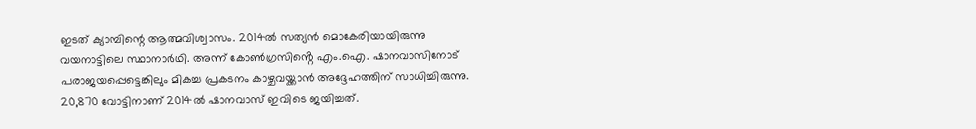ഇടത് ക്യാമ്പിന്റെ ആത്മവിശ്വാസം. 2014ല്‍ സത്യന്‍ മൊകേരിയായിരുന്നു വയനാട്ടിലെ സ്ഥാനാര്‍ഥി. അന്ന് കോണ്‍ഗ്രസിൻ്റെ എം.ഐ. ഷാനവാസിനോട് പരാജയപ്പെട്ടെങ്കിലും മികച്ച പ്രകടനം കാഴ്ചവയ്ക്കാന്‍ അദ്ദേഹത്തിന് സാധിച്ചിരുന്നു. 20,870 വോട്ടിനാണ് 2014ല്‍ ഷാനവാസ് ഇവിടെ ജയിച്ചത്.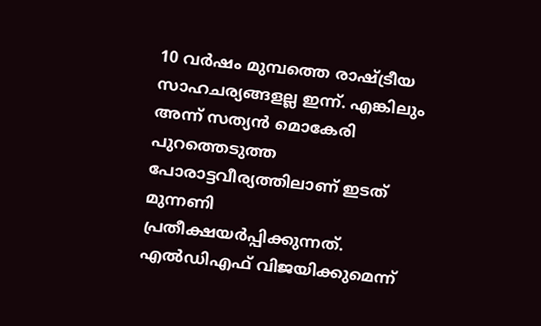10 വര്‍ഷം മുമ്പത്തെ രാഷ്ട്രീയ സാഹചര്യങ്ങളല്ല ഇന്ന്. എങ്കിലും അന്ന് സത്യന്‍ മൊകേരി പുറത്തെടുത്ത പോരാട്ടവീര്യത്തിലാണ് ഇടത് മുന്നണി പ്രതീക്ഷയർപ്പിക്കുന്നത്. എല്‍ഡിഎഫ് വിജയിക്കുമെന്ന്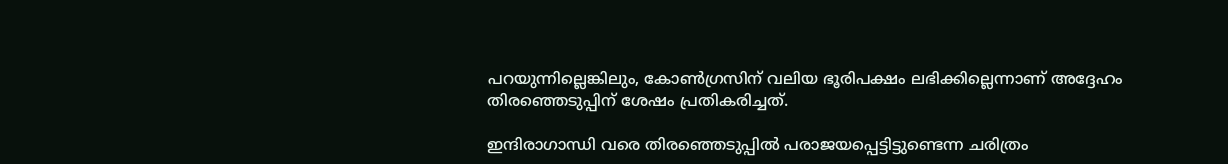പറയുന്നില്ലെങ്കിലും, കോണ്‍ഗ്രസിന് വലിയ ഭൂരിപക്ഷം ലഭിക്കില്ലെന്നാണ് അദ്ദേഹം തിരഞ്ഞെടുപ്പിന് ശേഷം പ്രതികരിച്ചത്.

ഇന്ദിരാഗാന്ധി വരെ തിരഞ്ഞെടുപ്പില്‍ പരാജയപ്പെട്ടിട്ടുണ്ടെന്ന ചരിത്രം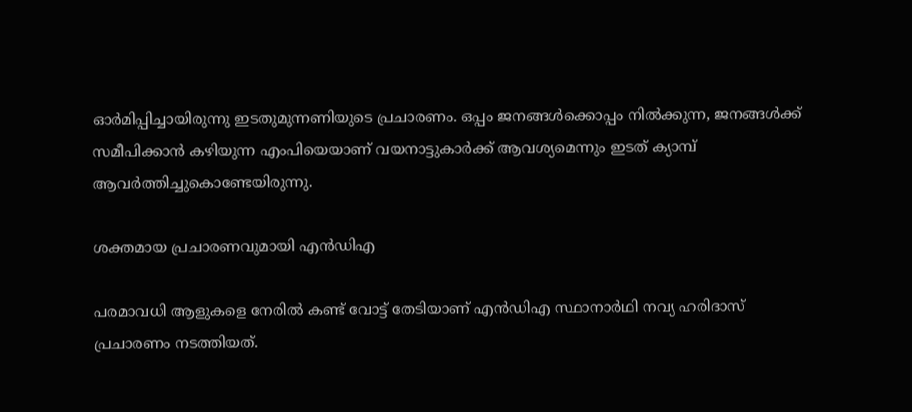ഓര്‍മിപ്പിച്ചായിരുന്നു ഇടതുമുന്നണിയുടെ പ്രചാരണം. ഒപ്പം ജനങ്ങള്‍ക്കൊപ്പം നില്‍ക്കുന്ന, ജനങ്ങള്‍ക്ക് സമീപിക്കാന്‍ കഴിയുന്ന എംപിയെയാണ് വയനാട്ടുകാര്‍ക്ക് ആവശ്യമെന്നും ഇടത് ക്യാമ്പ് ആവര്‍ത്തിച്ചുകൊണ്ടേയിരുന്നു.

ശക്തമായ പ്രചാരണവുമായി എന്‍ഡിഎ

പരമാവധി ആളുകളെ നേരില്‍ കണ്ട് വോട്ട് തേടിയാണ് എന്‍ഡിഎ സ്ഥാനാര്‍ഥി നവ്യ ഹരിദാസ് പ്രചാരണം നടത്തിയത്.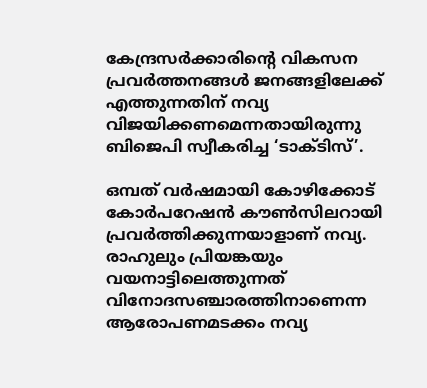കേന്ദ്രസര്‍ക്കാരിന്റെ വികസന പ്രവര്‍ത്തനങ്ങള്‍ ജനങ്ങളിലേക്ക് എത്തുന്നതിന് നവ്യ വിജയിക്കണമെന്നതായിരുന്നു ബിജെപി സ്വീകരിച്ച ‘ടാക്ടിസ്’.

ഒമ്പത് വര്‍ഷമായി കോഴിക്കോട് കോര്‍പറേഷന്‍ കൗണ്‍സിലറായി പ്രവര്‍ത്തിക്കുന്നയാളാണ് നവ്യ. രാഹുലും പ്രിയങ്കയും വയനാട്ടിലെത്തുന്നത് വിനോദസഞ്ചാരത്തിനാണെന്ന ആരോപണമടക്കം നവ്യ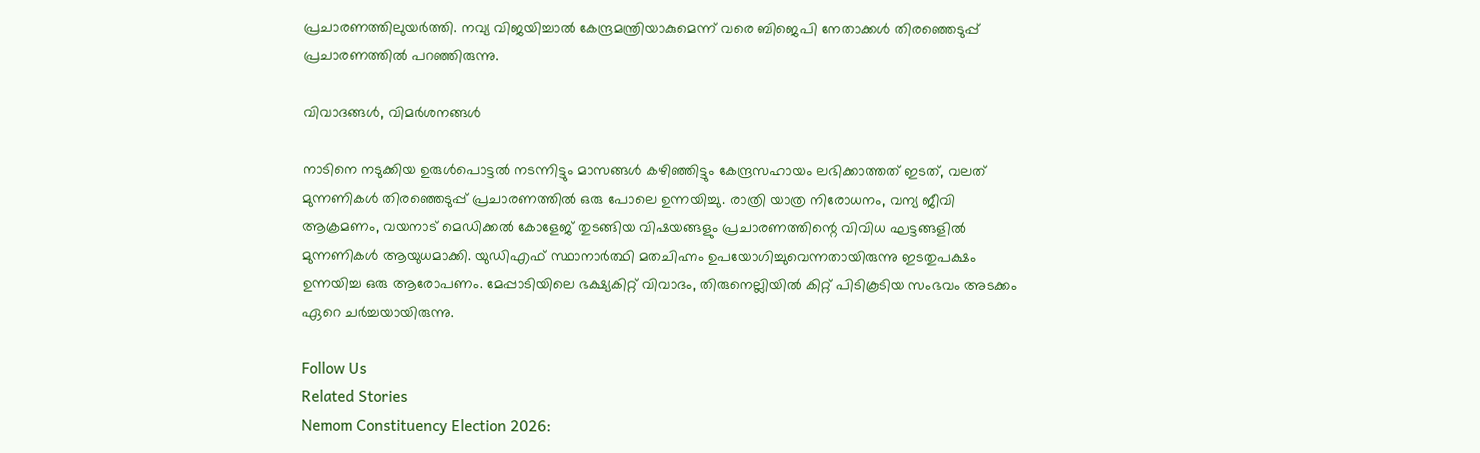പ്രചാരണത്തിലുയര്‍ത്തി. നവ്യ വിജയിച്ചാല്‍ കേന്ദ്രമന്ത്രിയാകുമെന്ന് വരെ ബിജെപി നേതാക്കള്‍ തിരഞ്ഞെടുപ്പ് പ്രചാരണത്തില്‍ പറഞ്ഞിരുന്നു.

വിവാദങ്ങള്‍, വിമര്‍ശനങ്ങള്‍

നാടിനെ നടുക്കിയ ഉരുള്‍പൊട്ടല്‍ നടന്നിട്ടും മാസങ്ങള്‍ കഴിഞ്ഞിട്ടും കേന്ദ്രസഹായം ലഭിക്കാത്തത് ഇടത്, വലത് മുന്നണികള്‍ തിരഞ്ഞെടുപ്പ് പ്രചാരണത്തില്‍ ഒരു പോലെ ഉന്നയിച്ചു. രാത്രി യാത്ര നിരോധനം, വന്യ ജീവി ആക്രമണം, വയനാട് മെഡിക്കല്‍ കോളേജ് തുടങ്ങിയ വിഷയങ്ങളും പ്രചാരണത്തിന്റെ വിവിധ ഘട്ടങ്ങളില്‍ മുന്നണികള്‍ ആയുധമാക്കി. യുഡിഎഫ് സ്ഥാനാര്‍ത്ഥി മതചിഹ്നം ഉപയോഗിച്ചുവെന്നതായിരുന്നു ഇടതുപക്ഷം ഉന്നയിച്ച ഒരു ആരോപണം. മേപ്പാടിയിലെ ഭക്ഷ്യകിറ്റ് വിവാദം, തിരുനെല്ലിയില്‍ കിറ്റ് പിടികൂടിയ സംഭവം അടക്കം ഏറെ ചര്‍ച്ചയായിരുന്നു.

Follow Us
Related Stories
Nemom Constituency Election 2026: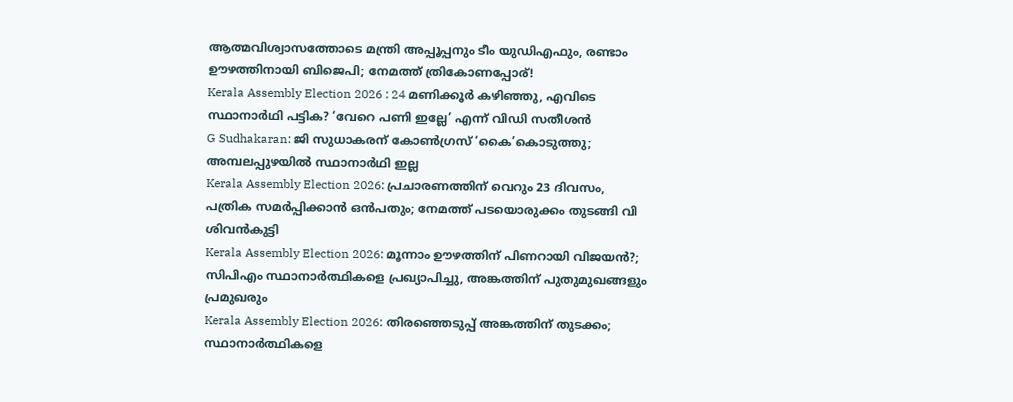ആത്മവിശ്വാസത്തോടെ മന്ത്രി അപ്പൂപ്പനും ടീം യുഡിഎഫും, രണ്ടാം ഊഴത്തിനായി ബിജെപി; നേമത്ത് ത്രികോണപ്പോര്!
Kerala Assembly Election 2026 : 24 മണിക്കൂർ കഴിഞ്ഞു, എവിടെ സ്ഥാനാർഥി പട്ടിക? ‘വേറെ പണി ഇല്ലേ’ എന്ന് വിഡി സതീശൻ
G Sudhakaran: ജി സുധാകരന് കോണ്‍ഗ്രസ് ‘കൈ’കൊടുത്തു; അമ്പലപ്പുഴയില്‍ സ്ഥാനാര്‍ഥി ഇല്ല
Kerala Assembly Election 2026: പ്രചാരണത്തിന് വെറും 23 ദിവസം, പത്രിക സമർപ്പിക്കാൻ ഒൻപതും; നേമത്ത് പടയൊരുക്കം തുടങ്ങി വി ശിവൻകുട്ടി
Kerala Assembly Election 2026: മൂന്നാം ഊഴത്തിന് പിണറായി വിജയൻ?; സിപിഎം സ്ഥാനാർത്ഥികളെ പ്രഖ്യാപിച്ചു, അങ്കത്തിന് പുതുമുഖങ്ങളും പ്രമുഖരും
Kerala Assembly Election 2026: തിരഞ്ഞെടുപ്പ് അങ്കത്തിന് തുടക്കം; സ്ഥാനാർത്ഥികളെ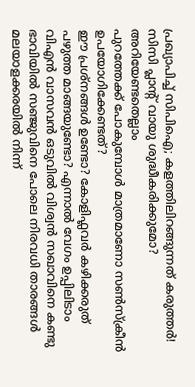പ്രഖ്യാപിച്ച് സിപിഐ; കളത്തിലിറങ്ങുന്നത് കരുത്തർ!
സിസി പ്ലാന്‍റ് വായു ശുദ്ധീകരിക്കുമോ? അറിയേണ്ടതെല്ലാം
പുറത്തേക്ക് പോകുമ്പോള്‍ മാത്രമാണോ സണ്‍സ്‌ക്രീന്‍ ഉപയോഗിക്കേണ്ടത്?
ഈ പ്രശ്നങ്ങൾ ഉണ്ടോ? കോളിഫ്ലവർ കഴിക്കരുത്
പഴുത്ത മാങ്ങയുണ്ടോ? എന്നാല്‍ വേഗം ഉപ്പിലിടാം
വിഎൻ വാസവൻ ഒടുവിൽ വിശ്വൻ സഖാവിനെ കണ്ടു
ഭാവിയില്‍ സഞ്ജുവിനെ പോലെ നിരവധി താരങ്ങള്‍ മലയാളക്കരയില്‍ നിന്ന്‌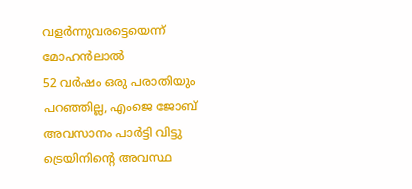വളര്‍ന്നുവരട്ടെയെന്ന് മോഹന്‍ലാല്‍
52 വർഷം ഒരു പരാതിയും പറഞ്ഞില്ല, എംജെ ജോബ് അവസാനം പാർട്ടി വിട്ടു
ട്രെയിനിന്റെ അവസ്ഥ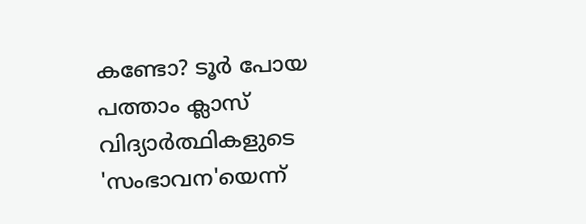കണ്ടോ? ടൂര്‍ പോയ പത്താം ക്ലാസ് വിദ്യാര്‍ത്ഥികളുടെ 'സംഭാവന'യെന്ന്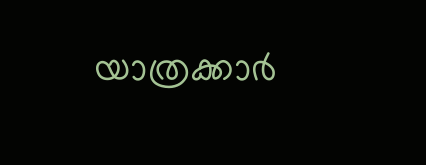യാത്രക്കാര്‍